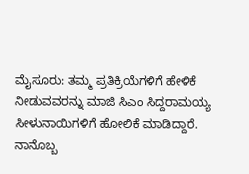ಮೈಸೂರು: ತಮ್ಮ ಪ್ರತಿಕ್ರಿಯೆಗಳಿಗೆ ಹೇಳಿಕೆ ನೀಡುವವರನ್ನು ಮಾಜಿ ಸಿಎಂ ಸಿದ್ದರಾಮಯ್ಯ ಸೀಳುನಾಯಿಗಳಿಗೆ ಹೋಲಿಕೆ ಮಾಡಿದ್ದಾರೆ.
ನಾನೊಬ್ಬ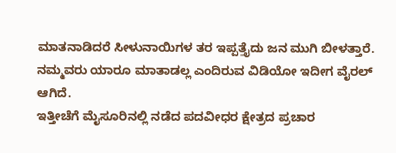ಮಾತನಾಡಿದರೆ ಸೀಳುನಾಯಿಗಳ ತರ ಇಪ್ಪತ್ತೈದು ಜನ ಮುಗಿ ಬೀಳತ್ತಾರೆ. ನಮ್ಮವರು ಯಾರೂ ಮಾತಾಡಲ್ಲ ಎಂದಿರುವ ವಿಡಿಯೋ ಇದೀಗ ವೈರಲ್ ಆಗಿದೆ.
ಇತ್ತೀಚೆಗೆ ಮೈಸೂರಿನಲ್ಲಿ ನಡೆದ ಪದವೀಧರ ಕ್ಷೇತ್ರದ ಪ್ರಚಾರ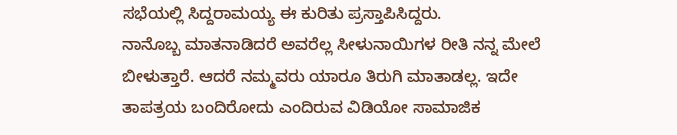ಸಭೆಯಲ್ಲಿ ಸಿದ್ದರಾಮಯ್ಯ ಈ ಕುರಿತು ಪ್ರಸ್ತಾಪಿಸಿದ್ದರು.
ನಾನೊಬ್ಬ ಮಾತನಾಡಿದರೆ ಅವರೆಲ್ಲ ಸೀಳುನಾಯಿಗಳ ರೀತಿ ನನ್ನ ಮೇಲೆ ಬೀಳುತ್ತಾರೆ. ಆದರೆ ನಮ್ಮವರು ಯಾರೂ ತಿರುಗಿ ಮಾತಾಡಲ್ಲ. ಇದೇ ತಾಪತ್ರಯ ಬಂದಿರೋದು ಎಂದಿರುವ ವಿಡಿಯೋ ಸಾಮಾಜಿಕ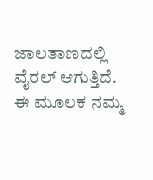ಜಾಲತಾಣದಲ್ಲಿ ವೈರಲ್ ಆಗುತ್ತಿದೆ.
ಈ ಮೂಲಕ ನಮ್ಮ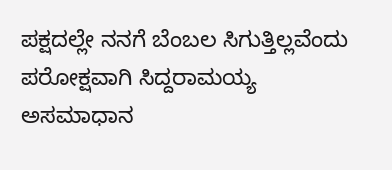ಪಕ್ಷದಲ್ಲೇ ನನಗೆ ಬೆಂಬಲ ಸಿಗುತ್ತಿಲ್ಲವೆಂದು ಪರೋಕ್ಷವಾಗಿ ಸಿದ್ದರಾಮಯ್ಯ ಅಸಮಾಧಾನ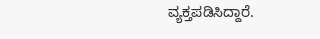ವ್ಯಕ್ತಪಡಿಸಿದ್ದಾರೆ.